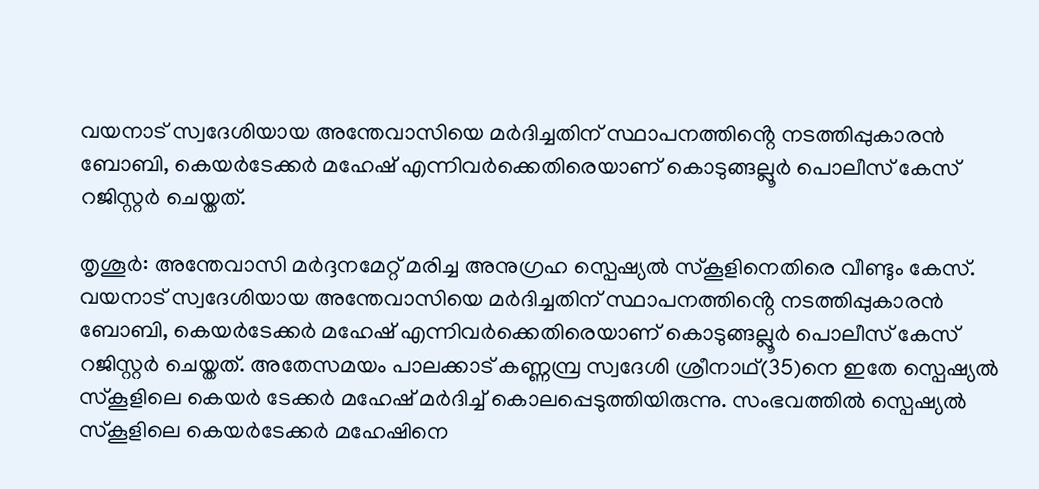വയനാട് സ്വദേശിയായ അന്തേവാസിയെ മർദിച്ചതിന് സ്ഥാപനത്തിൻ്റെ നടത്തിപ്പുകാരൻ ബോബി, കെയർടേക്കർ മഹേഷ് എന്നിവർക്കെതിരെയാണ് കൊടുങ്ങല്ലൂർ പൊലീസ് കേസ് റജിസ്റ്റർ ചെയ്തത്.

തൃശൂർ: അന്തേവാസി മർദ്ദനമേറ്റ് മരിച്ച അനുഗ്രഹ സ്പെഷ്യൽ സ്കൂളിനെതിരെ വീണ്ടും കേസ്. വയനാട് സ്വദേശിയായ അന്തേവാസിയെ മർദിച്ചതിന് സ്ഥാപനത്തിൻ്റെ നടത്തിപ്പുകാരൻ ബോബി, കെയർടേക്കർ മഹേഷ് എന്നിവർക്കെതിരെയാണ് കൊടുങ്ങല്ലൂർ പൊലീസ് കേസ് റജിസ്റ്റർ ചെയ്തത്. അതേസമയം പാലക്കാട് കണ്ണമ്പ്ര സ്വദേശി ശ്രീനാഥ്(35)നെ ഇതേ സ്പെഷ്യൽ സ്കൂളിലെ കെയർ ടേക്കർ മഹേഷ് മർദിച്ച് കൊലപ്പെടുത്തിയിരുന്നു. സംഭവത്തിൽ സ്പെഷ്യൽ സ്കൂളിലെ കെയർടേക്കർ മഹേഷിനെ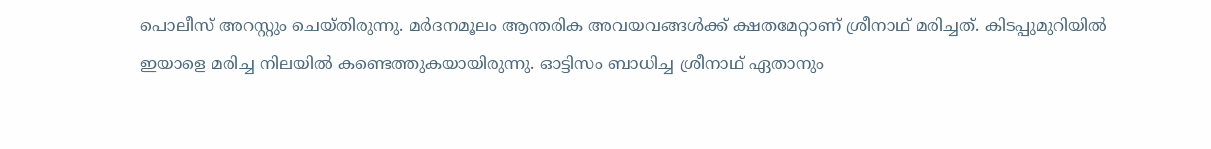പൊലീസ് അറസ്റ്റും ചെയ്തിരുന്നു. മർദനമൂലം ആന്തരിക അവയവങ്ങൾക്ക് ക്ഷതമേറ്റാണ് ശ്രീനാഥ് മരിച്ചത്. കിടപ്പുമുറിയിൽ ഇയാളെ മരിച്ച നിലയിൽ കണ്ടെത്തുകയായിരുന്നു. ഓട്ടിസം ബാധിച്ച ശ്രീനാഥ് ഏതാനും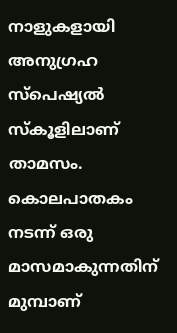നാളുകളായി അനുഗ്രഹ സ്പെഷ്യൽ സ്കൂളിലാണ് താമസം. കൊലപാതകം നടന്ന് ഒരു മാസമാകുന്നതിന് മുമ്പാണ്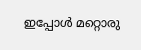ഇപ്പോൾ മറ്റൊരു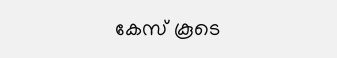കേസ് കൂടെ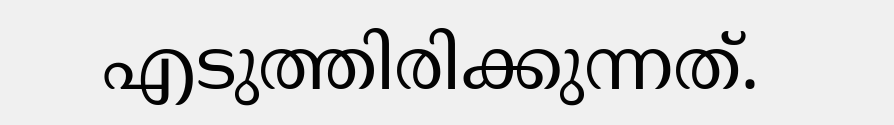എടുത്തിരിക്കുന്നത്.